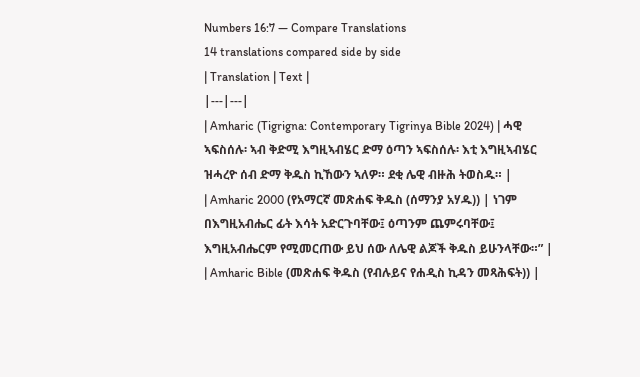Numbers 16:7 — Compare Translations
14 translations compared side by side
| Translation | Text |
|---|---|
| Amharic (Tigrigna: Contemporary Tigrinya Bible 2024) | ሓዊ ኣፍስሰሉ፡ ኣብ ቅድሚ እግዚኣብሄር ድማ ዕጣን ኣፍስሰሉ፡ እቲ እግዚኣብሄር ዝሓረዮ ሰብ ድማ ቅዱስ ኪኸውን ኣለዎ። ደቂ ሌዊ ብዙሕ ትወስዱ። |
| Amharic 2000 (የአማርኛ መጽሐፍ ቅዱስ (ሰማንያ አሃዱ)) | ነገም በእግዚአብሔር ፊት እሳት አድርጉባቸው፤ ዕጣንም ጨምሩባቸው፤ እግዚአብሔርም የሚመርጠው ይህ ሰው ለሌዊ ልጆች ቅዱስ ይሁንላቸው።” |
| Amharic Bible (መጽሐፍ ቅዱስ (የብሉይና የሐዲስ ኪዳን መጻሕፍት)) |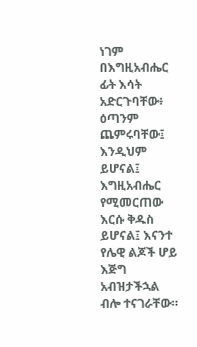ነገም በእግዚአብሔር ፊት እሳት አድርጉባቸው፥ ዕጣንም ጨምሩባቸው፤ እንዲህም ይሆናል፤ እግዚአብሔር የሚመርጠው እርሱ ቅዱስ ይሆናል፤ እናንተ የሌዊ ልጆች ሆይ እጅግ አብዝታችኋል ብሎ ተናገራቸው።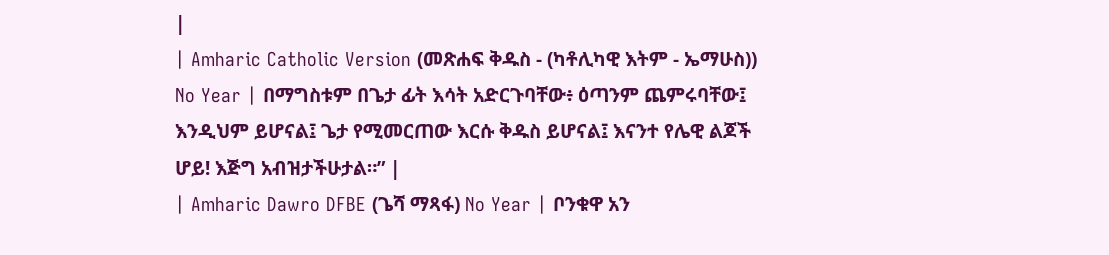|
| Amharic Catholic Version (መጽሐፍ ቅዱስ - (ካቶሊካዊ እትም - ኤማሁስ)) No Year | በማግስቱም በጌታ ፊት እሳት አድርጉባቸው፥ ዕጣንም ጨምሩባቸው፤ እንዲህም ይሆናል፤ ጌታ የሚመርጠው እርሱ ቅዱስ ይሆናል፤ እናንተ የሌዊ ልጆች ሆይ! እጅግ አብዝታችሁታል።” |
| Amharic Dawro DFBE (ጌሻ ማጻፋ) No Year | ቦንቁዋ አን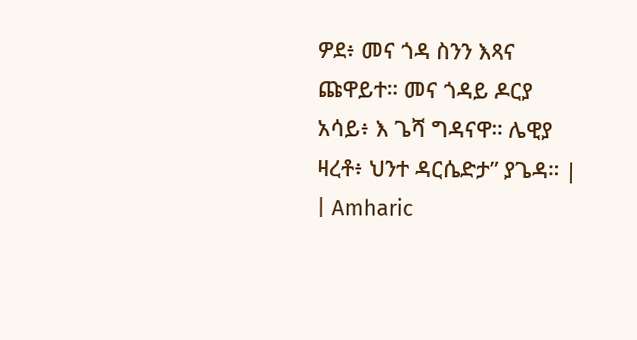ዎደ፥ መና ጎዳ ስንን እጻና ጩዋይተ። መና ጎዳይ ዶርያ አሳይ፥ እ ጌሻ ግዳናዋ። ሌዊያ ዛረቶ፥ ህንተ ዳርሴድታ” ያጌዳ። |
| Amharic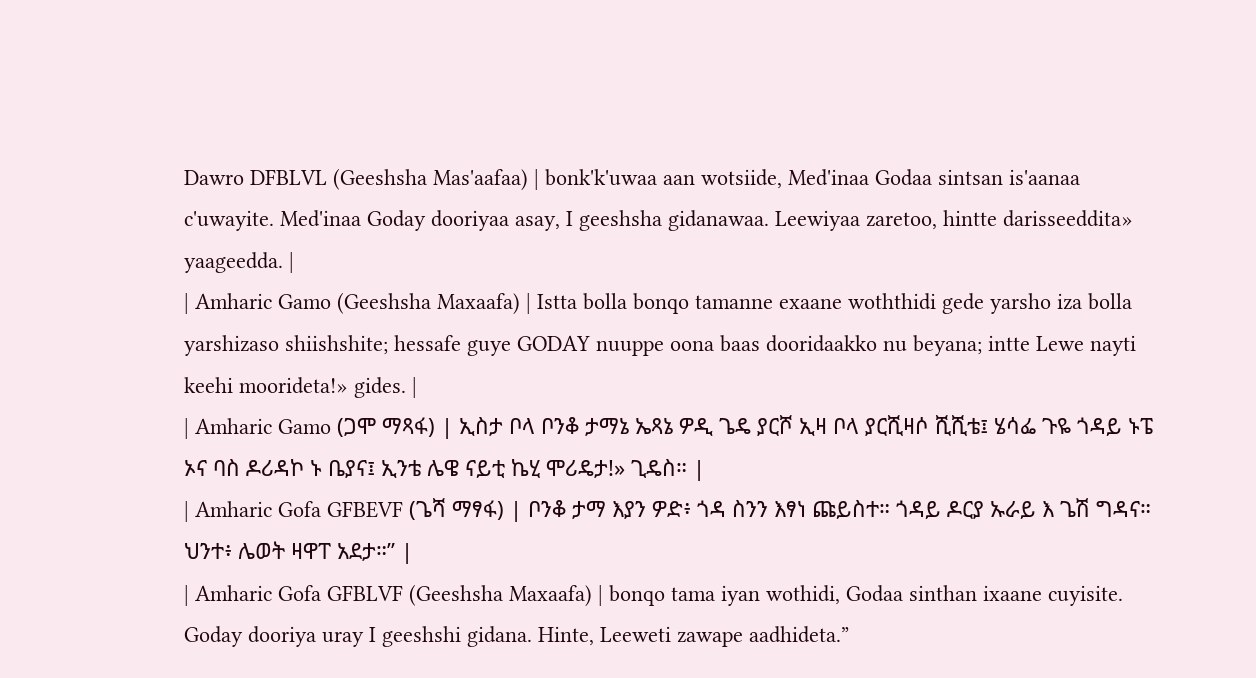Dawro DFBLVL (Geeshsha Mas'aafaa) | bonk'k'uwaa aan wotsiide, Med'inaa Godaa sintsan is'aanaa c'uwayite. Med'inaa Goday dooriyaa asay, I geeshsha gidanawaa. Leewiyaa zaretoo, hintte darisseeddita» yaageedda. |
| Amharic Gamo (Geeshsha Maxaafa) | Istta bolla bonqo tamanne exaane woththidi gede yarsho iza bolla yarshizaso shiishshite; hessafe guye GODAY nuuppe oona baas dooridaakko nu beyana; intte Lewe nayti keehi moorideta!» gides. |
| Amharic Gamo (ጋሞ ማጻፋ) | ኢስታ ቦላ ቦንቆ ታማኔ ኤጻኔ ዎዲ ጌዴ ያርሾ ኢዛ ቦላ ያርሺዛሶ ሺሺቴ፤ ሄሳፌ ጉዬ ጎዳይ ኑፔ ኦና ባስ ዶሪዳኮ ኑ ቤያና፤ ኢንቴ ሌዌ ናይቲ ኬሂ ሞሪዴታ!» ጊዴስ። |
| Amharic Gofa GFBEVF (ጌሻ ማፃፋ) | ቦንቆ ታማ እያን ዎድ፥ ጎዳ ስንን እፃነ ጩይስተ። ጎዳይ ዶርያ ኡራይ እ ጌሽ ግዳና። ህንተ፥ ሌወት ዛዋፐ አደታ።” |
| Amharic Gofa GFBLVF (Geeshsha Maxaafa) | bonqo tama iyan wothidi, Godaa sinthan ixaane cuyisite. Goday dooriya uray I geeshshi gidana. Hinte, Leeweti zawape aadhideta.”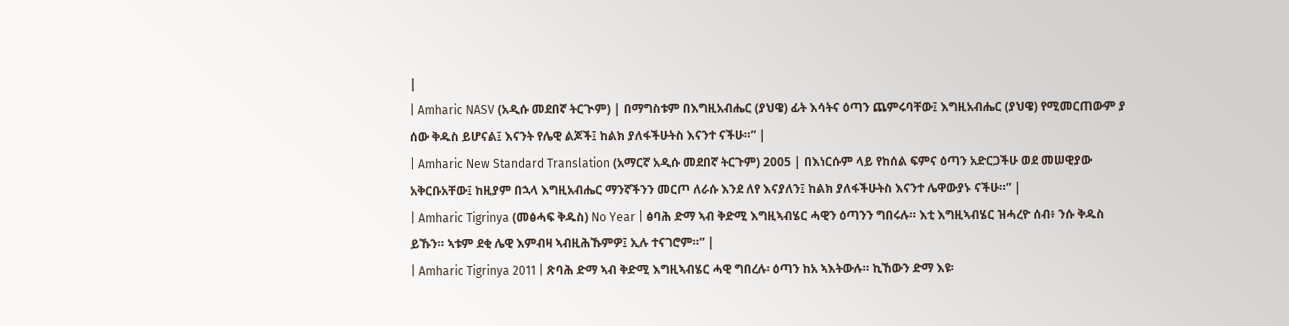|
| Amharic NASV (አዲሱ መደበኛ ትርጒም) | በማግስቱም በእግዚአብሔር (ያህዌ) ፊት እሳትና ዕጣን ጨምሩባቸው፤ እግዚአብሔር (ያህዌ) የሚመርጠውም ያ ሰው ቅዱስ ይሆናል፤ እናንት የሌዊ ልጆች፤ ከልክ ያለፋችሁትስ እናንተ ናችሁ።” |
| Amharic New Standard Translation (አማርኛ አዲሱ መደበኛ ትርጉም) 2005 | በእነርሱም ላይ የከሰል ፍምና ዕጣን አድርጋችሁ ወደ መሠዊያው አቅርቡአቸው፤ ከዚያም በኋላ እግዚአብሔር ማንኛችንን መርጦ ለራሱ እንደ ለየ እናያለን፤ ከልክ ያለፋችሁትስ እናንተ ሌዋውያኑ ናችሁ።” |
| Amharic Tigrinya (መፅሓፍ ቅዱስ) No Year | ፅባሕ ድማ ኣብ ቅድሚ እግዚኣብሄር ሓዊን ዕጣንን ግበሩሉ። እቲ እግዚኣብሄር ዝሓረዮ ሰብ፥ ንሱ ቅዱስ ይኹን። ኣቱም ደቂ ሌዊ እምብዛ ኣብዚሕኹምዎ፤ ኢሉ ተናገሮም።” |
| Amharic Tigrinya 2011 | ጽባሕ ድማ ኣብ ቅድሚ እግዚኣብሄር ሓዊ ግበረሉ፡ ዕጣን ከአ ኣእትውሉ። ኪኸውን ድማ እዩ፡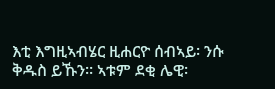እቲ እግዚኣብሄር ዚሐርዮ ሰብኣይ፡ ንሱ ቅዱስ ይኹን። ኣቱም ደቂ ሌዊ፡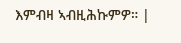እምብዛ ኣብዚሕኩምዎ። |